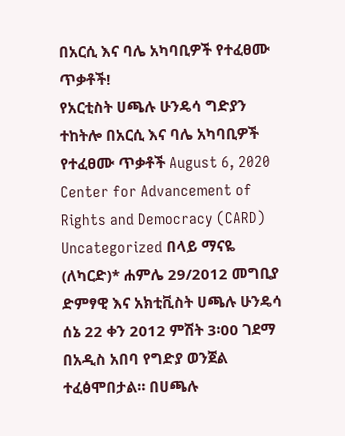በአርሲ እና ባሌ አካባቢዎች የተፈፀሙ ጥቃቶች!
የአርቲስት ሀጫሉ ሁንዴሳ ግድያን ተከትሎ በአርሲ እና ባሌ አካባቢዎች የተፈፀሙ ጥቃቶች August 6, 2020 Center for Advancement of Rights and Democracy (CARD) Uncategorized በላይ ማናዬ (ለካርድ)* ሐምሌ 29/2012 መግቢያ ድምፃዊ እና አክቲቪስት ሀጫሉ ሁንዴሳ ሰኔ 22 ቀን 2012 ምሽት 3፡00 ገደማ በአዲስ አበባ የግድያ ወንጀል ተፈፅሞበታል። በሀጫሉ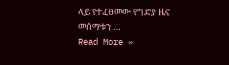ላይ የተፈፀመው የግድያ ዜና መሰማቱን …
Read More »